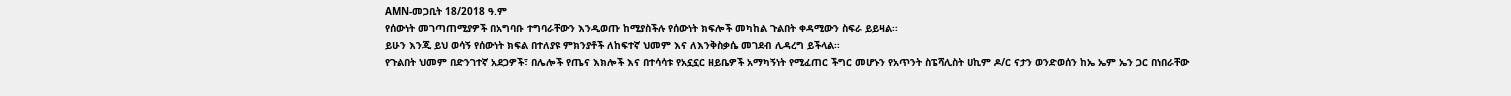AMN-መጋቢት 18/2018 ዓ.ም
የሰውነት መገጣጠሚያዎች በአግባቡ ተግባራቸውን እንዲወጡ ከሚያስችሉ የሰውነት ክፍሎች መካከል ጉልበት ቀዳሚውን ስፍራ ይይዛል፡፡
ይሁን እንጂ ይህ ወሳኝ የሰውነት ክፍል በተለያዩ ምክንያቶች ለከፍተኛ ህመም እና ለእንቅስቃሴ መገደብ ሊዳረግ ይችላል፡፡
የጉልበት ህመም በድንገተኛ አደጋዎች፣ በሌሎች የጤና እክሎች እና በተሳሳቱ የአኗኗር ዘይቤዎች አማካኝነት የሚፈጠር ችግር መሆኑን የአጥንት ስፔሻሊስት ሀኪም ዶ/ር ናታን ወንድወሰን ከኤ ኤም ኤን ጋር በነበራቸው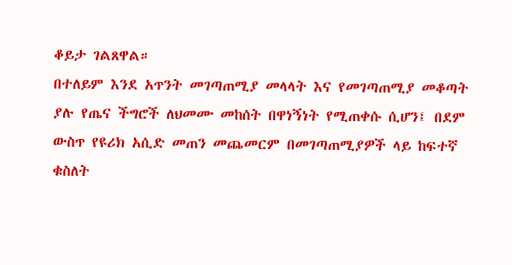ቆይታ ገልጸዋል።
በተለይም እንደ አጥንት መገጣጠሚያ መላላት እና የመገጣጠሚያ መቆጣት ያሉ የጤና ችግሮች ለህመሙ መከሰት በዋነኝነት የሚጠቀሱ ሲሆን፤ በደም ውስጥ የዩሪክ አሲድ መጠን መጨመርም በመገጣጠሚያዎች ላይ ከፍተኛ ቁስለት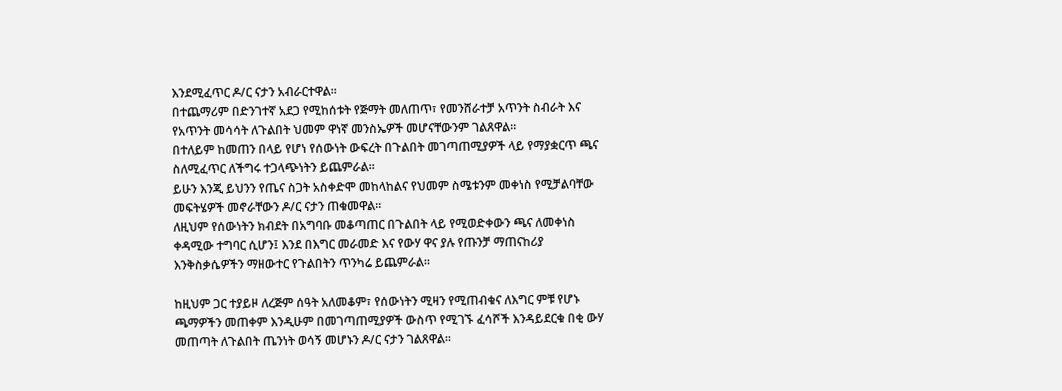እንደሚፈጥር ዶ/ር ናታን አብራርተዋል።
በተጨማሪም በድንገተኛ አደጋ የሚከሰቱት የጅማት መለጠጥ፣ የመንሸራተቻ አጥንት ስብራት እና የአጥንት መሳሳት ለጉልበት ህመም ዋነኛ መንስኤዎች መሆናቸውንም ገልጸዋል።
በተለይም ከመጠን በላይ የሆነ የሰውነት ውፍረት በጉልበት መገጣጠሚያዎች ላይ የማያቋርጥ ጫና ስለሚፈጥር ለችግሩ ተጋላጭነትን ይጨምራል።
ይሁን እንጂ ይህንን የጤና ስጋት አስቀድሞ መከላከልና የህመም ስሜቱንም መቀነስ የሚቻልባቸው መፍትሄዎች መኖራቸውን ዶ/ር ናታን ጠቁመዋል።
ለዚህም የሰውነትን ክብደት በአግባቡ መቆጣጠር በጉልበት ላይ የሚወድቀውን ጫና ለመቀነስ ቀዳሚው ተግባር ሲሆን፤ እንደ በእግር መራመድ እና የውሃ ዋና ያሉ የጡንቻ ማጠናከሪያ እንቅስቃሴዎችን ማዘውተር የጉልበትን ጥንካሬ ይጨምራል።

ከዚህም ጋር ተያይዞ ለረጅም ሰዓት አለመቆም፣ የሰውነትን ሚዛን የሚጠብቁና ለእግር ምቹ የሆኑ ጫማዎችን መጠቀም እንዲሁም በመገጣጠሚያዎች ውስጥ የሚገኙ ፈሳሾች እንዳይደርቁ በቂ ውሃ መጠጣት ለጉልበት ጤንነት ወሳኝ መሆኑን ዶ/ር ናታን ገልጸዋል።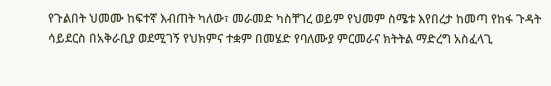የጉልበት ህመሙ ከፍተኛ እብጠት ካለው፣ መራመድ ካስቸገረ ወይም የህመም ስሜቱ እየበረታ ከመጣ የከፋ ጉዳት ሳይደርስ በአቅራቢያ ወደሚገኝ የህክምና ተቋም በመሄድ የባለሙያ ምርመራና ክትትል ማድረግ አስፈላጊ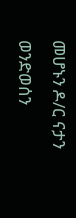መሆኑን ዶ/ር ናታን ወንድወሰን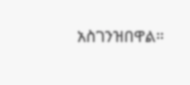አስገንዝበዋል።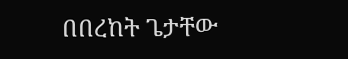በበረከት ጌታቸው